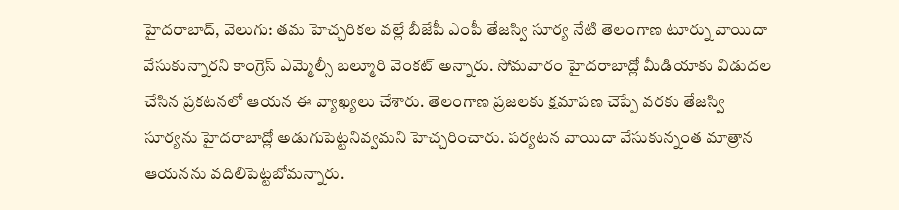హైదరాబాద్, వెలుగు: తమ హెచ్చరికల వల్లే బీజేపీ ఎంపీ తేజస్వి సూర్య నేటి తెలంగాణ టూర్ను వాయిదా వేసుకున్నారని కాంగ్రెస్ ఎమ్మెల్సీ బల్మూరి వెంకట్ అన్నారు. సోమవారం హైదరాబాద్లో మీడియాకు విడుదల చేసిన ప్రకటనలో ఆయన ఈ వ్యాఖ్యలు చేశారు. తెలంగాణ ప్రజలకు క్షమాపణ చెప్పే వరకు తేజస్వి సూర్యను హైదరాబాద్లో అడుగుపెట్టనివ్వమని హెచ్చరించారు. పర్యటన వాయిదా వేసుకున్నంత మాత్రాన ఆయనను వదిలిపెట్టబోమన్నారు.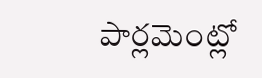పార్లమెంట్లో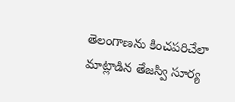తెలంగాణను కించపరిచేలా మాట్లాడిన తేజస్వి సూర్య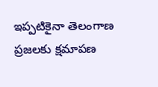ఇప్పటికైనా తెలంగాణ ప్రజలకు క్షమాపణ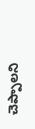చెప్పాలని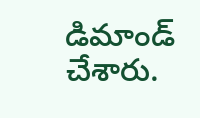డిమాండ్ చేశారు.